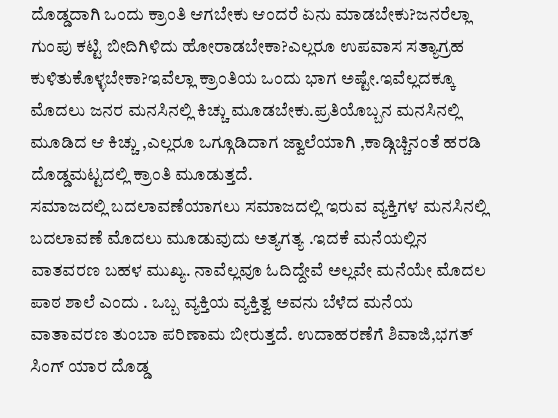ದೊಡ್ಡದಾಗಿ ಒಂದು ಕ್ರಾಂತಿ ಆಗಬೇಕು ಆಂದರೆ ಏನು ಮಾಡಬೇಕು?ಜನರೆಲ್ಲಾ ಗುಂಪು ಕಟ್ಟಿ ಬೀದಿಗಿಳಿದು ಹೋರಾಡಬೇಕಾ?ಎಲ್ಲರೂ ಉಪವಾಸ ಸತ್ಯಾಗ್ರಹ ಕುಳಿತುಕೊಳ್ಳಬೇಕಾ?ಇವೆಲ್ಲಾ ಕ್ರಾಂತಿಯ ಒಂದು ಭಾಗ ಅಷ್ಟೇ.ಇವೆಲ್ಲದಕ್ಕೂ ಮೊದಲು ಜನರ ಮನಸಿನಲ್ಲಿ ಕಿಚ್ಚು ಮೂಡಬೇಕು.ಪ್ರತಿಯೊಬ್ಬನ ಮನಸಿನಲ್ಲಿ ಮೂಡಿದ ಆ ಕಿಚ್ಚು ,ಎಲ್ಲರೂ ಒಗ್ಗೂಡಿದಾಗ ಜ್ವಾಲೆಯಾಗಿ ,ಕಾಡ್ಗಿಚ್ಚಿನಂತೆ ಹರಡಿ ದೊಡ್ಡಮಟ್ಟದಲ್ಲಿ ಕ್ರಾಂತಿ ಮೂಡುತ್ತದೆ.
ಸಮಾಜದಲ್ಲಿ ಬದಲಾವಣೆಯಾಗಲು ಸಮಾಜದಲ್ಲಿ ಇರುವ ವ್ಯಕ್ತಿಗಳ ಮನಸಿನಲ್ಲಿ ಬದಲಾವಣೆ ಮೊದಲು ಮೂಡುವುದು ಅತ್ಯಗತ್ಯ .ಇದಕೆ ಮನೆಯಲ್ಲಿನ ವಾತವರಣ ಬಹಳ ಮುಖ್ಯ. ನಾವೆಲ್ಲವೂ ಓದಿದ್ದೇವೆ ಅಲ್ಲವೇ ಮನೆಯೇ ಮೊದಲ ಪಾಠ ಶಾಲೆ ಎಂದು . ಒಬ್ಬ ವ್ಯಕ್ತಿಯ ವ್ಯಕ್ತಿತ್ವ ಅವನು ಬೆಳೆದ ಮನೆಯ ವಾತಾವರಣ ತುಂಬಾ ಪರಿಣಾಮ ಬೀರುತ್ತದೆ. ಉದಾಹರಣೆಗೆ ಶಿವಾಜಿ,ಭಗತ್ ಸಿಂಗ್ ಯಾರ ದೊಡ್ಡ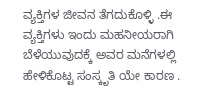ವ್ಯಕ್ತಿಗಳ ಜೀವನ ತೆಗದುಕೊಳ್ಳಿ .ಈ ವ್ಯಕ್ತಿಗಳು ಇಂದು ಮಹನೀಯರಾಗಿ ಬೆಳೆಯುವುದಕ್ಕೆ ಅವರ ಮನೆಗಳಲ್ಲಿ ಹೇಳಿಕೊಟ್ಟ ಸಂಸ್ಕೃತಿ ಯೇ ಕಾರಣ .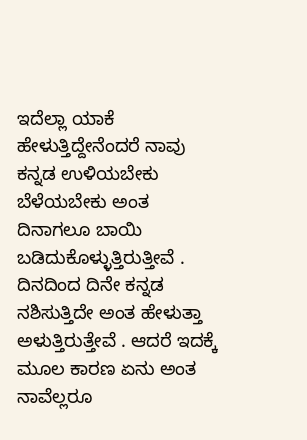ಇದೆಲ್ಲಾ ಯಾಕೆ ಹೇಳುತ್ತಿದ್ದೇನೆಂದರೆ ನಾವು ಕನ್ನಡ ಉಳಿಯಬೇಕು ಬೆಳೆಯಬೇಕು ಅಂತ ದಿನಾಗಲೂ ಬಾಯಿ ಬಡಿದುಕೊಳ್ಳುತ್ತಿರುತ್ತೀವೆ . ದಿನದಿಂದ ದಿನೇ ಕನ್ನಡ ನಶಿಸುತ್ತಿದೇ ಅಂತ ಹೇಳುತ್ತಾ ಅಳುತ್ತಿರುತ್ತೇವೆ . ಆದರೆ ಇದಕ್ಕೆ ಮೂಲ ಕಾರಣ ಏನು ಅಂತ ನಾವೆಲ್ಲರೂ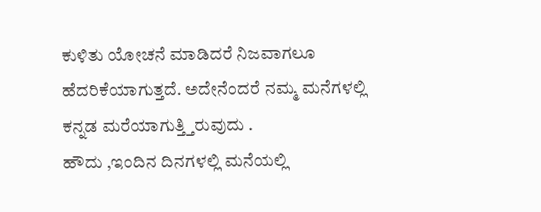ಕುಳಿತು ಯೋಚನೆ ಮಾಡಿದರೆ ನಿಜವಾಗಲೂ ಹೆದರಿಕೆಯಾಗುತ್ತದೆ. ಅದೇನೆಂದರೆ ನಮ್ಮ ಮನೆಗಳಲ್ಲಿ ಕನ್ನಡ ಮರೆಯಾಗುತ್ತ್ತಿರುವುದು .
ಹೌದು ,ಇಂದಿನ ದಿನಗಳಲ್ಲಿ ಮನೆಯಲ್ಲಿ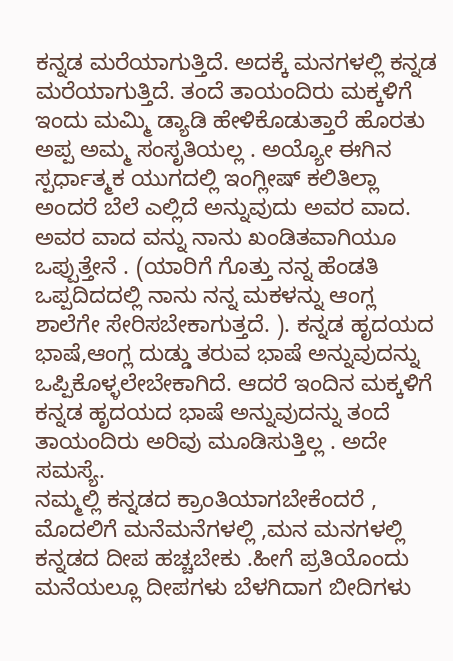ಕನ್ನಡ ಮರೆಯಾಗುತ್ತಿದೆ. ಅದಕ್ಕೆ ಮನಗಳಲ್ಲಿ ಕನ್ನಡ ಮರೆಯಾಗುತ್ತಿದೆ. ತಂದೆ ತಾಯಂದಿರು ಮಕ್ಕಳಿಗೆ ಇಂದು ಮಮ್ಮಿ ಡ್ಯಾಡಿ ಹೇಳಿಕೊಡುತ್ತಾರೆ ಹೊರತು ಅಪ್ಪ ಅಮ್ಮ ಸಂಸೃತಿಯಲ್ಲ . ಅಯ್ಯೋ ಈಗಿನ ಸ್ಪರ್ಧಾತ್ಮಕ ಯುಗದಲ್ಲಿ ಇಂಗ್ಲೀಷ್ ಕಲಿತಿಲ್ಲಾ ಅಂದರೆ ಬೆಲೆ ಎಲ್ಲಿದೆ ಅನ್ನುವುದು ಅವರ ವಾದ. ಅವರ ವಾದ ವನ್ನು ನಾನು ಖಂಡಿತವಾಗಿಯೂ ಒಪ್ಪುತ್ತೇನೆ . (ಯಾರಿಗೆ ಗೊತ್ತು ನನ್ನ ಹೆಂಡತಿ ಒಪ್ಪದಿದದಲ್ಲಿ ನಾನು ನನ್ನ ಮಕಳನ್ನು ಆಂಗ್ಲ ಶಾಲೆಗೇ ಸೇರಿಸಬೇಕಾಗುತ್ತದೆ. ). ಕನ್ನಡ ಹೃದಯದ ಭಾಷೆ,ಆಂಗ್ಲ ದುಡ್ಡು ತರುವ ಭಾಷೆ ಅನ್ನುವುದನ್ನು ಒಪ್ಪಿಕೊಳ್ಳಲೇಬೇಕಾಗಿದೆ. ಆದರೆ ಇಂದಿನ ಮಕ್ಕಳಿಗೆ ಕನ್ನಡ ಹೃದಯದ ಭಾಷೆ ಅನ್ನುವುದನ್ನು ತಂದೆ ತಾಯಂದಿರು ಅರಿವು ಮೂಡಿಸುತ್ತಿಲ್ಲ . ಅದೇ ಸಮಸ್ಯೆ.
ನಮ್ಮಲ್ಲಿ ಕನ್ನಡದ ಕ್ರಾಂತಿಯಾಗಬೇಕೆಂದರೆ , ಮೊದಲಿಗೆ ಮನೆಮನೆಗಳಲ್ಲಿ ,ಮನ ಮನಗಳಲ್ಲಿ ಕನ್ನಡದ ದೀಪ ಹಚ್ಚಬೇಕು .ಹೀಗೆ ಪ್ರತಿಯೊಂದು ಮನೆಯಲ್ಲೂ ದೀಪಗಳು ಬೆಳಗಿದಾಗ ಬೀದಿಗಳು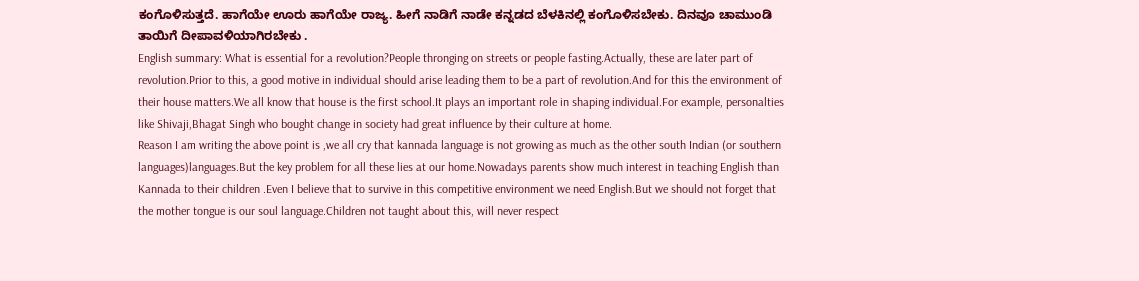ಕಂಗೊಳಿಸುತ್ತದೆ. ಹಾಗೆಯೇ ಊರು ಹಾಗೆಯೇ ರಾಜ್ಯ. ಹೀಗೆ ನಾಡಿಗೆ ನಾಡೇ ಕನ್ನಡದ ಬೆಳಕಿನಲ್ಲಿ ಕಂಗೊಳಿಸಬೇಕು. ದಿನವೂ ಚಾಮುಂಡಿ ತಾಯಿಗೆ ದೀಪಾವಳಿಯಾಗಿರಬೇಕು .
English summary: What is essential for a revolution?People thronging on streets or people fasting.Actually, these are later part of revolution.Prior to this, a good motive in individual should arise leading them to be a part of revolution.And for this the environment of their house matters.We all know that house is the first school.It plays an important role in shaping individual.For example, personalties like Shivaji,Bhagat Singh who bought change in society had great influence by their culture at home.
Reason I am writing the above point is ,we all cry that kannada language is not growing as much as the other south Indian (or southern languages)languages.But the key problem for all these lies at our home.Nowadays parents show much interest in teaching English than Kannada to their children .Even I believe that to survive in this competitive environment we need English.But we should not forget that the mother tongue is our soul language.Children not taught about this, will never respect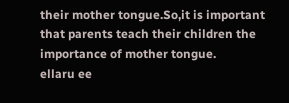their mother tongue.So,it is important that parents teach their children the importance of mother tongue.
ellaru ee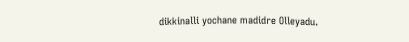dikkinalli yochane madidre Olleyadu.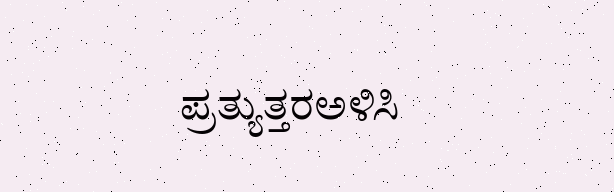ಪ್ರತ್ಯುತ್ತರಅಳಿಸಿ